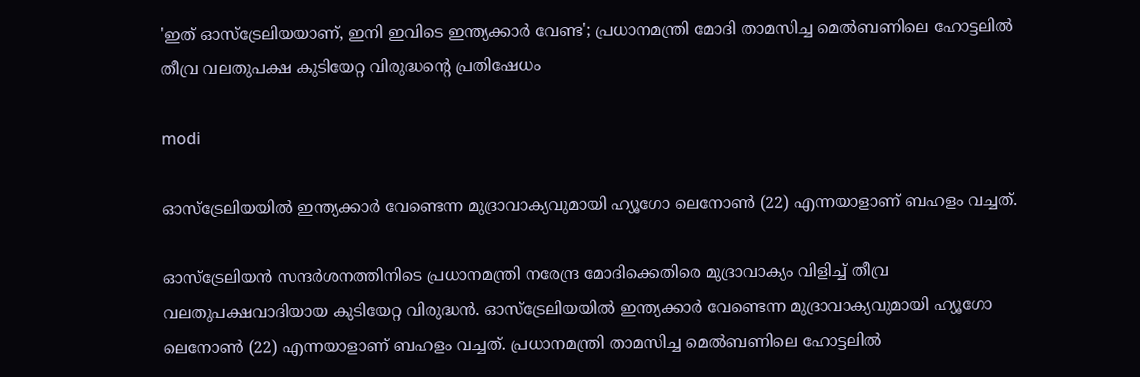'ഇത് ഓസ്ട്രേലിയയാണ്, ഇനി ഇവിടെ ഇന്ത്യക്കാര്‍ വേണ്ട'; പ്രധാനമന്ത്രി മോദി താമസിച്ച മെല്‍ബണിലെ ഹോട്ടലില്‍ തീവ്ര വലതുപക്ഷ കുടിയേറ്റ വിരുദ്ധന്റെ പ്രതിഷേധം

modi

ഓസ്‌ട്രേലിയയില്‍ ഇന്ത്യക്കാര്‍ വേണ്ടെന്ന മുദ്രാവാക്യവുമായി ഹ്യൂഗോ ലെനോണ്‍ (22) എന്നയാളാണ് ബഹളം വച്ചത്.

ഓസ്‌ട്രേലിയന്‍ സന്ദര്‍ശനത്തിനിടെ പ്രധാനമന്ത്രി നരേന്ദ്ര മോദിക്കെതിരെ മുദ്രാവാക്യം വിളിച്ച് തീവ്ര വലതുപക്ഷവാദിയായ കുടിയേറ്റ വിരുദ്ധന്‍. ഓസ്‌ട്രേലിയയില്‍ ഇന്ത്യക്കാര്‍ വേണ്ടെന്ന മുദ്രാവാക്യവുമായി ഹ്യൂഗോ ലെനോണ്‍ (22) എന്നയാളാണ് ബഹളം വച്ചത്. പ്രധാനമന്ത്രി താമസിച്ച മെല്‍ബണിലെ ഹോട്ടലില്‍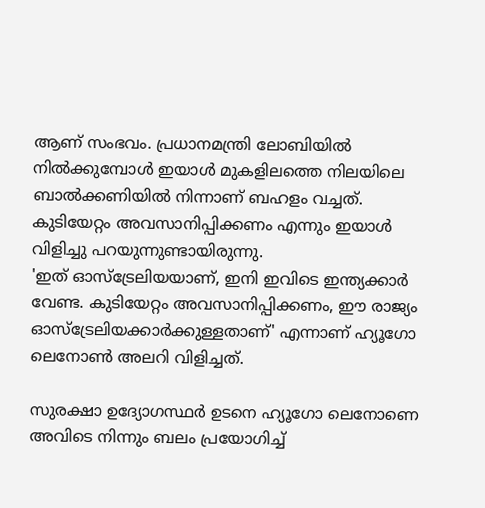ആണ് സംഭവം. പ്രധാനമന്ത്രി ലോബിയില്‍ നില്‍ക്കുമ്പോള്‍ ഇയാള്‍ മുകളിലത്തെ നിലയിലെ ബാല്‍ക്കണിയില്‍ നിന്നാണ് ബഹളം വച്ചത്. കുടിയേറ്റം അവസാനിപ്പിക്കണം എന്നും ഇയാള്‍ വിളിച്ചു പറയുന്നുണ്ടായിരുന്നു.
'ഇത് ഓസ്ട്രേലിയയാണ്, ഇനി ഇവിടെ ഇന്ത്യക്കാര്‍ വേണ്ട. കുടിയേറ്റം അവസാനിപ്പിക്കണം, ഈ രാജ്യം ഓസ്ട്രേലിയക്കാര്‍ക്കുള്ളതാണ്' എന്നാണ് ഹ്യൂഗോ ലെനോണ്‍ അലറി വിളിച്ചത്.

സുരക്ഷാ ഉദ്യോഗസ്ഥര്‍ ഉടനെ ഹ്യൂഗോ ലെനോണെ അവിടെ നിന്നും ബലം പ്രയോഗിച്ച്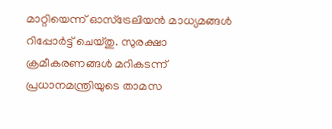മാറ്റിയെന്ന് ഓസ്‌ട്രേലിയന്‍ മാധ്യമങ്ങള്‍ റിപ്പോര്‍ട്ട് ചെയ്തു. സുരക്ഷാ ക്രമീകരണങ്ങള്‍ മറികടന്ന് പ്രധാനമന്ത്രിയുടെ താമസ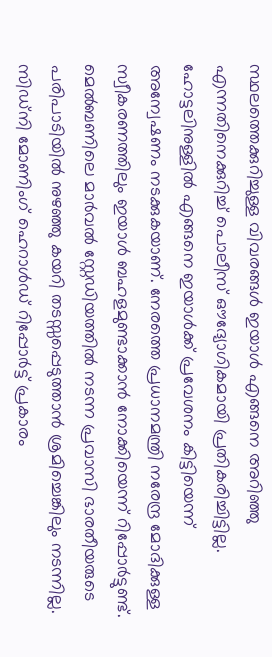സ്ഥലത്തെക്കുറിച്ചുള്ള വിവരങ്ങള്‍ ഇയാള്‍ എങ്ങനെ അറിഞ്ഞു എന്നതിനെക്കുറിച്ച് പൊലീസ് ഔദ്യോഗികമായി പ്രതികരിച്ചിട്ടില്ല. ഹോട്ടലിനുള്ളില്‍ എങ്ങനെ ഇയാള്‍ക്ക് പ്രവേശനം കിട്ടിയെന്ന് അന്വേഷണം നടക്കുകയാണ്. നേരത്തെ പ്രധാനമന്ത്രി നരേന്ദ്ര മോദിക്കുള്ള സ്വീകരണത്തിലും ഇയാള്‍ ബഹളമുണ്ടാക്കാന്‍ നോക്കിയെന്ന് റിപ്പോര്‍ട്ടുണ്ട്. മെല്‍ബണിലെ മാര്‍വല്‍ സ്റ്റേഡിയത്തില്‍ നടന്ന പ്രവാസി ഭാരതീയരുടെ പരിപാടിയില്‍ നുഴഞ്ഞു കയറി തടസ്സപ്പെടുത്താന്‍ ശ്രമിച്ചെങ്കിലും നടന്നില്ല.
സിഡ്നി മോണിംഗ് ഹെറാള്‍ഡ് റിപ്പോര്‍ട്ട് പ്രകാരം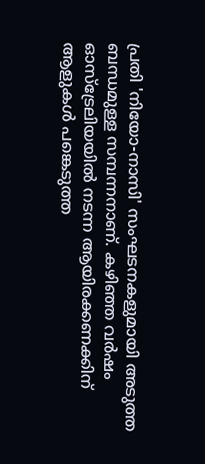പ്രതി 'നിയോ-നാസി' സംഘടനകളുമായി അടുത്ത ബന്ധമുള്ള സമ്പന്നനാണ്. കഴിഞ്ഞ വര്‍ഷം ഓസ്ട്രേലിയയില്‍ നടന്ന ആയിരക്കണക്കിന് ആളുകള്‍ പങ്കെടുത്ത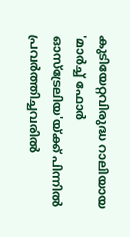കുടിയേറ്റവിരുദ്ധ റാലിയായ 'മാര്‍ച്ച് ഫോര്‍ ഓസ്ട്രേലിയ'യ്ക്ക് പിന്നില്‍ പ്രവര്‍ത്തിച്ചവരില്‍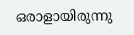ഒരാളായിരുന്നു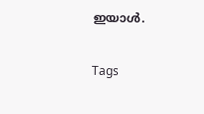ഇയാള്‍.

Tags